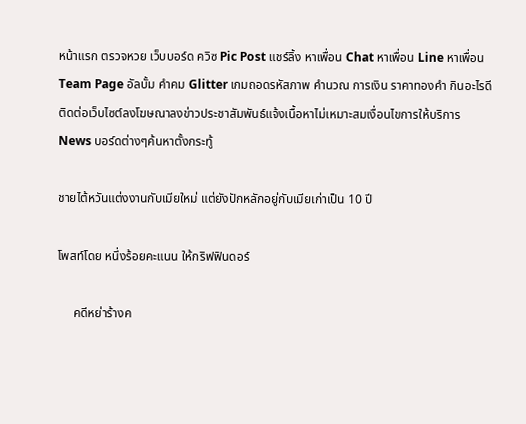หน้าแรก ตรวจหวย เว็บบอร์ด ควิซ Pic Post แชร์ลิ้ง หาเพื่อน Chat หาเพื่อน Line หาเพื่อน Team Page อัลบั้ม คำคม Glitter เกมถอดรหัสภาพ คำนวณ การเงิน ราคาทองคำ กินอะไรดี
ติดต่อเว็บไซต์ลงโฆษณาลงข่าวประชาสัมพันธ์แจ้งเนื้อหาไม่เหมาะสมเงื่อนไขการให้บริการ
News บอร์ดต่างๆค้นหาตั้งกระทู้

ชายไต้หวันแต่งงานกับเมียใหม่ แต่ยังปักหลักอยู่กับเมียเก่าเป็น 10 ปี

โพสท์โดย หนึ่งร้อยคะแนน ให้กริฟฟินดอร์

     คดีหย่าร้างค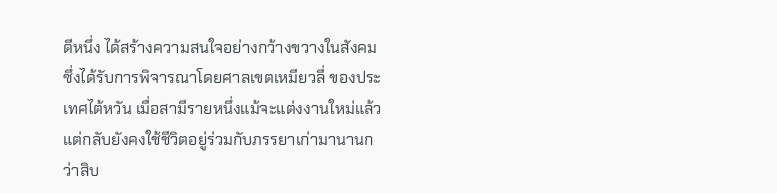ดีหนึ่ง ได้สร้างความสนใจอย่างกว้างขวางในสังคม ซึ่งได้รับการพิจารณาโดยศาลเขตเหมียวลี่ ของประเทศไต้หวัน เมื่อสามีรายหนึ่งแม้จะแต่งงานใหม่แล้ว แต่กลับยังคงใช้ชีวิตอยู่ร่วมกับภรรยาเก่ามานานกว่าสิบ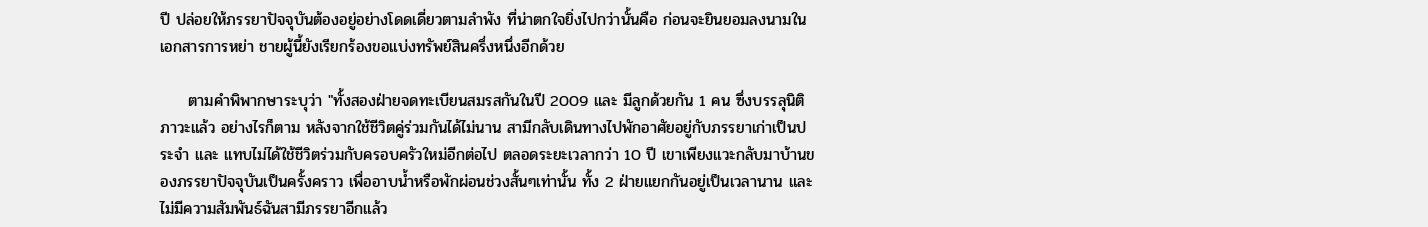ปี ปล่อยให้ภรรยาปัจจุบันต้องอยู่อย่างโดดเดี่ยวตามลำพัง ที่น่าตกใจยิ่งไปกว่านั้นคือ ก่อนจะยินยอมลงนามในเอกสารการหย่า ชายผู้นี้ยังเรียกร้องขอแบ่งทรัพย์สินครึ่งหนึ่งอีกด้วย

     ตามคำพิพากษาระบุว่า "ทั้งสองฝ่ายจดทะเบียนสมรสกันในปี 2009 และ มีลูกด้วยกัน 1 คน ซึ่งบรรลุนิติภาวะแล้ว อย่างไรก็ตาม หลังจากใช้ชีวิตคู่ร่วมกันได้ไม่นาน สามีกลับเดินทางไปพักอาศัยอยู่กับภรรยาเก่าเป็นประจำ และ แทบไม่ได้ใช้ชีวิตร่วมกับครอบครัวใหม่อีกต่อไป ตลอดระยะเวลากว่า 10 ปี เขาเพียงแวะกลับมาบ้านของภรรยาปัจจุบันเป็นครั้งคราว เพื่ออาบน้ำหรือพักผ่อนช่วงสั้นๆเท่านั้น ทั้ง 2 ฝ่ายแยกกันอยู่เป็นเวลานาน และ ไม่มีความสัมพันธ์ฉันสามีภรรยาอีกแล้ว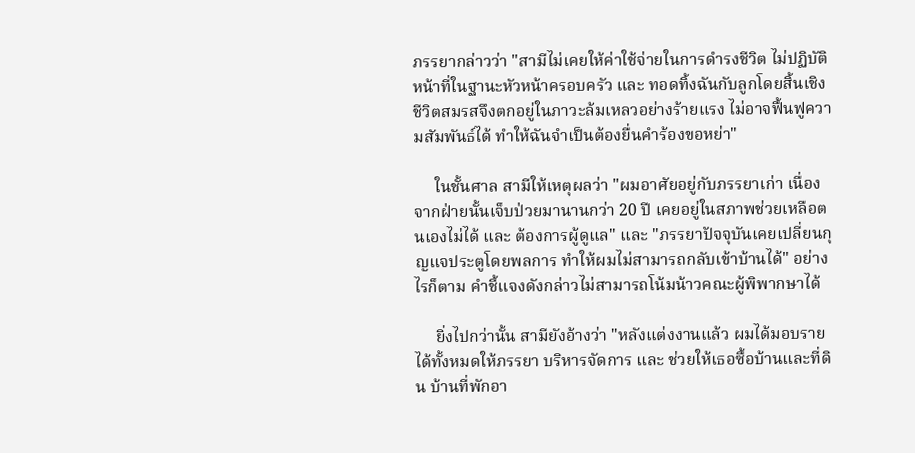ภรรยากล่าวว่า "สามีไม่เคยให้ค่าใช้จ่ายในการดำรงชีวิต ไม่ปฏิบัติหน้าที่ในฐานะหัวหน้าครอบครัว และ ทอดทิ้งฉันกับลูกโดยสิ้นเชิง ชีวิตสมรสจึงตกอยู่ในภาวะล้มเหลวอย่างร้ายแรง ไม่อาจฟื้นฟูความสัมพันธ์ได้ ทำให้ฉันจำเป็นต้องยื่นคำร้องขอหย่า"

     ในชั้นศาล สามีให้เหตุผลว่า "ผมอาศัยอยู่กับภรรยาเก่า เนื่องจากฝ่ายนั้นเจ็บป่วยมานานกว่า 20 ปี เคยอยู่ในสภาพช่วยเหลือตนเองไม่ได้ และ ต้องการผู้ดูแล" และ "ภรรยาปัจจุบันเคยเปลี่ยนกุญแจประตูโดยพลการ ทำให้ผมไม่สามารถกลับเข้าบ้านได้" อย่างไรก็ตาม คำชี้แจงดังกล่าวไม่สามารถโน้มน้าวคณะผู้พิพากษาได้

     ยิ่งไปกว่านั้น สามียังอ้างว่า "หลังแต่งงานแล้ว ผมได้มอบรายได้ทั้งหมดให้ภรรยา บริหารจัดการ และ ช่วยให้เธอซื้อบ้านและที่ดิน บ้านที่พักอา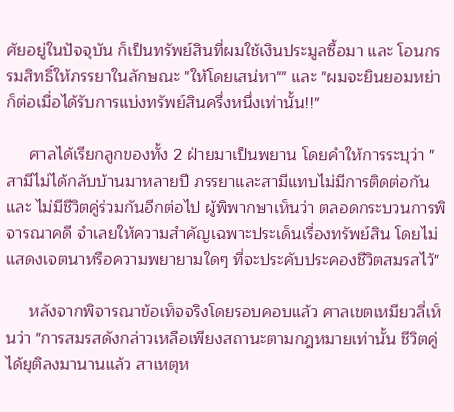ศัยอยู่ในปัจจุบัน ก็เป็นทรัพย์สินที่ผมใช้เงินประมูลซื้อมา และ โอนกรรมสิทธิ์ให้ภรรยาในลักษณะ "ให้โดยเสน่หา"" และ "ผมจะยินยอมหย่า ก็ต่อเมื่อได้รับการแบ่งทรัพย์สินครึ่งหนึ่งเท่านั้น!!"

     ศาลได้เรียกลูกของทั้ง 2 ฝ่ายมาเป็นพยาน โดยคำให้การระบุว่า "สามีไม่ได้กลับบ้านมาหลายปี ภรรยาและสามีแทบไม่มีการติดต่อกัน และ ไม่มีชีวิตคู่ร่วมกันอีกต่อไป ผู้พิพากษาเห็นว่า ตลอดกระบวนการพิจารณาคดี จำเลยให้ความสำคัญเฉพาะประเด็นเรื่องทรัพย์สิน โดยไม่แสดงเจตนาหรือความพยายามใดๆ ที่จะประคับประคองชีวิตสมรสไว้"

     หลังจากพิจารณาข้อเท็จจริงโดยรอบคอบแล้ว ศาลเขตเหมียวลี่เห็นว่า "การสมรสดังกล่าวเหลือเพียงสถานะตามกฎหมายเท่านั้น ชีวิตคู่ได้ยุติลงมานานแล้ว สาเหตุห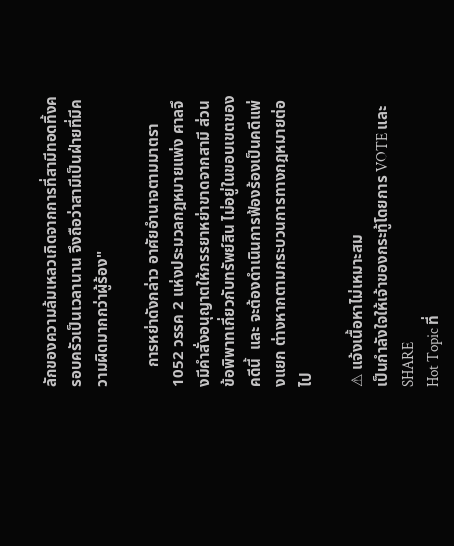ลักของความล้มเหลวเกิดจากการที่สามีทอดทิ้งครอบครัวเป็นเวลานาน จึงถือว่าสามีเป็นฝ่ายที่มีความผิดมากกว่าผู้ร้อง"

     การหย่าดังกล่าว อาศัยอำนาจตามมาตรา 1052 วรรค 2 แห่งประมวลกฎหมายแพ่ง ศาลจึงมีคำสั่งอนุญาตให้ภรรยาหย่าขาดจากสามี ส่วนข้อพิพาทเกี่ยวกับทรัพย์สิน ไม่อยู่ในขอบเขตของคดีนี้  และ จะต้องดำเนินการฟ้องร้องเป็นคดีแพ่งแยก ต่างหากตามกระบวนการทางกฎหมายต่อไป

⚠ แจ้งเนื้อหาไม่เหมาะสม
เป็นกำลังใจให้เจ้าของกระทู้โดยการ VOTE และ SHARE
Hot Topic ที่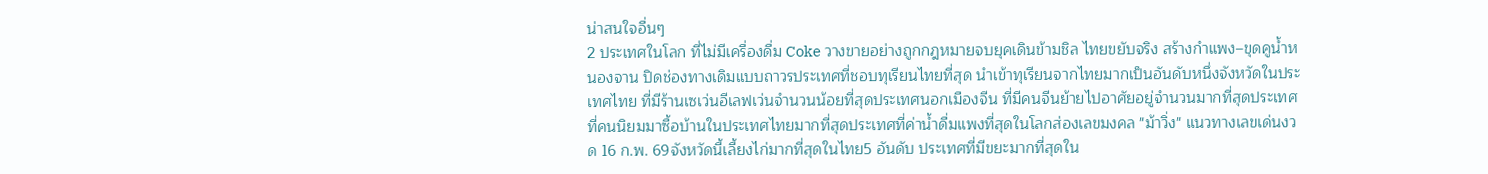น่าสนใจอื่นๆ
2 ประเทศในโลก ที่ไม่มีเครื่องดื่ม Coke วางขายอย่างถูกกฎหมายจบยุคเดินข้ามชิล ไทยขยับจริง สร้างกำแพง–ขุดคูน้ำหนองจาน ปิดช่องทางเดิมแบบถาวรประเทศที่ชอบทุเรียนไทยที่สุด นำเข้าทุเรียนจากไทยมากเป็นอันดับหนึ่งจังหวัดในประเทศไทย ที่มีร้านเซเว่นอีเลฟเว่นจำนวนน้อยที่สุดประเทศนอกเมืองจีน ที่มีคนจีนย้ายไปอาศัยอยู่จำนวนมากที่สุดประเทศที่คนนิยมมาซื้อบ้านในประเทศไทยมากที่สุดประเทศที่ค่าน้ำดื่มแพงที่สุดในโลกส่องเลขมงคล "ม้าวิ่ง" แนวทางเลขเด่นงวด 16 ก.พ. 69จังหวัดนี้เลี้ยงไก่มากที่สุดในไทย5 อันดับ ประเทศที่มีขยะมากที่สุดใน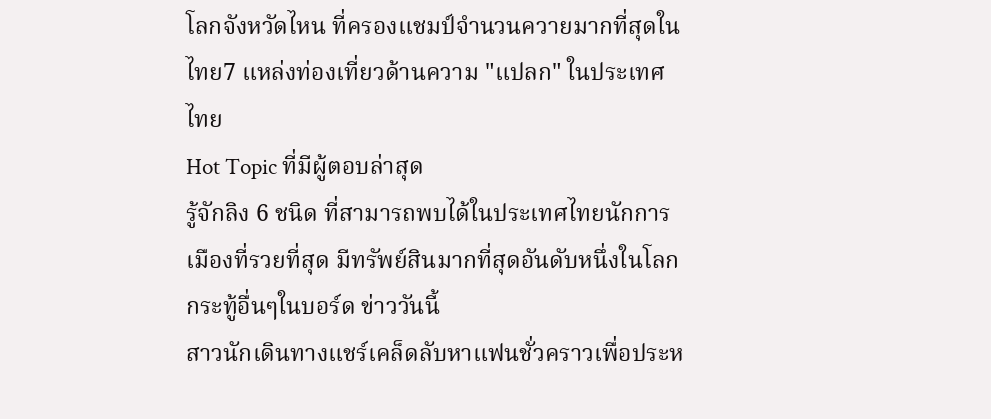โลกจังหวัดไหน ที่ครองแชมป์จํานวนควายมากที่สุดในไทย7 แหล่งท่องเที่ยวด้านความ "แปลก" ในประเทศไทย
Hot Topic ที่มีผู้ตอบล่าสุด
รู้จักลิง 6 ชนิด ที่สามารถพบได้ในประเทศไทยนักการเมืองที่รวยที่สุด มีทรัพย์สินมากที่สุดอันดับหนึ่งในโลก
กระทู้อื่นๆในบอร์ด ข่าววันนี้
สาวนักเดินทางแชร์เคล็ดลับหาแฟนชั่วคราวเพื่อประห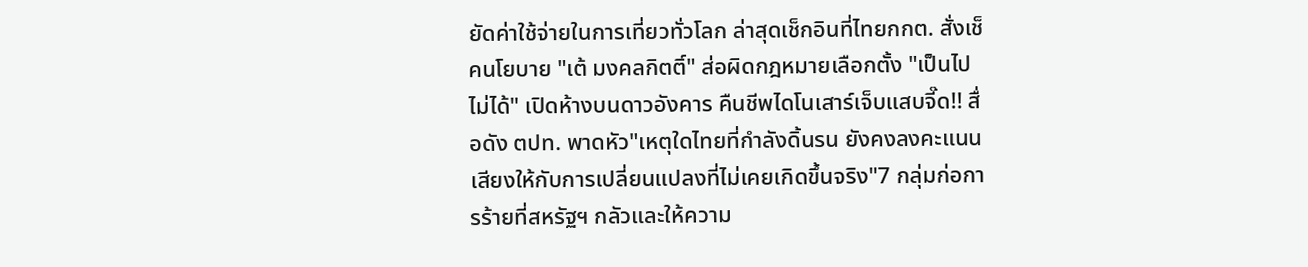ยัดค่าใช้จ่ายในการเที่ยวทั่วโลก ล่าสุดเช็กอินที่ไทยกกต. สั่งเช็คนโยบาย "เต้ มงคลกิตติ์" ส่อผิดกฎหมายเลือกตั้ง "เป็นไปไม่ได้" เปิดห้างบนดาวอังคาร คืนชีพไดโนเสาร์เจ็บแสบจี๊ด!! สื่อดัง ตปท. พาดหัว"เหตุใดไทยที่กำลังดิ้นรน ยังคงลงคะแนนเสียงให้กับการเปลี่ยนแปลงที่ไม่เคยเกิดขึ้นจริง"7 กลุ่มก่อการร้ายที่สหรัฐฯ กลัวและให้ความ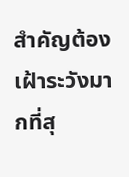สำคัญต้องเฝ้าระวังมากที่สุ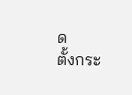ด
ตั้งกระ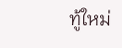ทู้ใหม่